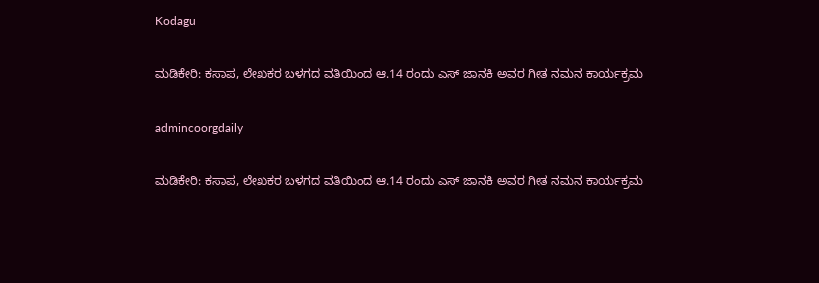Kodagu

ಮಡಿಕೇರಿ: ಕಸಾಪ, ಲೇಖಕರ ಬಳಗದ ವತಿಯಿಂದ ಆ.14 ರಂದು ಎಸ್ ಜಾನಕಿ ಅವರ ಗೀತ ನಮನ ಕಾರ್ಯಕ್ರಮ

admincoorgdaily

ಮಡಿಕೇರಿ: ಕಸಾಪ, ಲೇಖಕರ ಬಳಗದ ವತಿಯಿಂದ ಆ.14 ರಂದು ಎಸ್ ಜಾನಕಿ ಅವರ ಗೀತ ನಮನ ಕಾರ್ಯಕ್ರಮ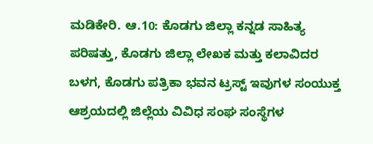ಮಡಿಕೇರಿ. ಆ.10: ಕೊಡಗು ಜಿಲ್ಲಾ ಕನ್ನಡ ಸಾಹಿತ್ಯ ಪರಿಷತ್ತು, ಕೊಡಗು ಜಿಲ್ಲಾ ಲೇಖಕ ಮತ್ತು ಕಲಾವಿದರ ಬಳಗ, ಕೊಡಗು ಪತ್ರಿಕಾ ಭವನ ಟ್ರಸ್ಟ್ ಇವುಗಳ ಸಂಯುಕ್ತ ಆಶ್ರಯದಲ್ಲಿ ಜಿಲ್ಲೆಯ ವಿವಿಧ ಸಂಘ ಸಂಸ್ಥೆಗಳ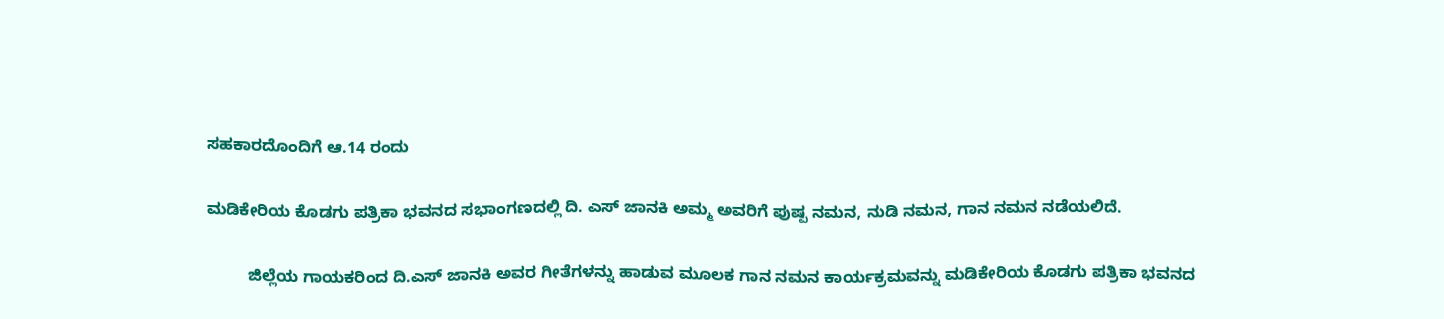ಸಹಕಾರದೊಂದಿಗೆ ಆ.14 ರಂದು

ಮಡಿಕೇರಿಯ ಕೊಡಗು ಪತ್ರಿಕಾ ಭವನದ ಸಭಾಂಗಣದಲ್ಲಿ ದಿ. ಎಸ್ ಜಾನಕಿ ಅಮ್ಮ ಅವರಿಗೆ ಪುಷ್ಪ ನಮನ, ನುಡಿ ನಮನ, ಗಾನ ನಮನ ನಡೆಯಲಿದೆ.

         ಜಿಲ್ಲೆಯ ಗಾಯಕರಿಂದ ದಿ.ಎಸ್ ಜಾನಕಿ ಅವರ ಗೀತೆಗಳನ್ನು ಹಾಡುವ ಮೂಲಕ ಗಾನ ನಮನ ಕಾರ್ಯಕ್ರಮವನ್ನು ಮಡಿಕೇರಿಯ ಕೊಡಗು ಪತ್ರಿಕಾ ಭವನದ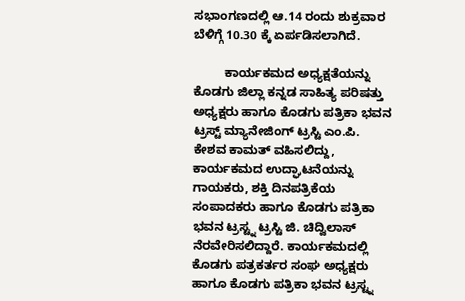ಸಭಾಂಗಣದಲ್ಲಿ ಆ.14 ರಂದು ಶುಕ್ರವಾರ ಬೆಳಿಗ್ಗೆ 10.30 ಕ್ಕೆ ಏರ್ಪಡಿಸಲಾಗಿದೆ.

         ಕಾರ್ಯಕಮದ ಅಧ್ಯಕ್ಷತೆಯನ್ನು ಕೊಡಗು ಜಿಲ್ಲಾ ಕನ್ನಡ ಸಾಹಿತ್ಯ ಪರಿಷತ್ತು ಅಧ್ಯಕ್ಷರು ಹಾಗೂ ಕೊಡಗು ಪತ್ರಿಕಾ ಭವನ ಟ್ರಸ್ಟ್ ಮ್ಯಾನೇಜಿಂಗ್ ಟ್ರಸ್ಟಿ ಎಂ.ಪಿ. ಕೇಶವ ಕಾಮತ್ ವಹಿಸಲಿದ್ದು, ಕಾರ್ಯಕಮದ ಉದ್ಘಾಟನೆಯನ್ನು ಗಾಯಕರು, ಶಕ್ತಿ ದಿನಪತ್ರಿಕೆಯ ಸಂಪಾದಕರು ಹಾಗೂ ಕೊಡಗು ಪತ್ರಿಕಾ ಭವನ ಟ್ರಸ್ಟ್ನ ಟ್ರಸ್ಟಿ ಜಿ. ಚಿದ್ವಿಲಾಸ್ ನೆರವೇರಿಸಲಿದ್ದಾರೆ. ಕಾರ್ಯಕಮದಲ್ಲಿ ಕೊಡಗು ಪತ್ರಕರ್ತರ ಸಂಘ ಅಧ್ಯಕ್ಷರು ಹಾಗೂ ಕೊಡಗು ಪತ್ರಿಕಾ ಭವನ ಟ್ರಸ್ಟ್ನ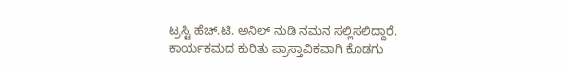ಟ್ರಸ್ಟಿ ಹೆಚ್.ಟಿ. ಅನಿಲ್ ನುಡಿ ನಮನ ಸಲ್ಲಿಸಲಿದ್ದಾರೆ. ಕಾರ್ಯಕಮದ ಕುರಿತು ಪ್ರಾಸ್ತಾವಿಕವಾಗಿ ಕೊಡಗು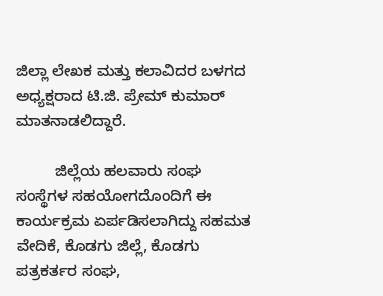ಜಿಲ್ಲಾ ಲೇಖಕ ಮತ್ತು ಕಲಾವಿದರ ಬಳಗದ ಅಧ್ಯಕ್ಷರಾದ ಟಿ.ಜಿ. ಪ್ರೇಮ್ ಕುಮಾರ್ ಮಾತನಾಡಲಿದ್ದಾರೆ.

         ಜಿಲ್ಲೆಯ ಹಲವಾರು ಸಂಘ ಸಂಸ್ಥೆಗಳ ಸಹಯೋಗದೊಂದಿಗೆ ಈ ಕಾರ್ಯಕ್ರಮ ಏರ್ಪಡಿಸಲಾಗಿದ್ದು ಸಹಮತ ವೇದಿಕೆ, ಕೊಡಗು ಜಿಲ್ಲೆ, ಕೊಡಗು ಪತ್ರಕರ್ತರ ಸಂಘ,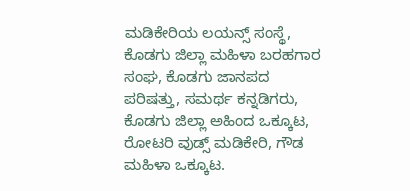ಮಡಿಕೇರಿಯ ಲಯನ್ಸ್ ಸಂಸ್ಥೆ, ಕೊಡಗು ಜಿಲ್ಲಾ ಮಹಿಳಾ ಬರಹಗಾರ ಸಂಘ, ಕೊಡಗು ಜಾನಪದ ಪರಿಷತ್ತು, ಸಮರ್ಥ ಕನ್ನಡಿಗರು, ಕೊಡಗು ಜಿಲ್ಲಾ ಅಹಿಂದ ಒಕ್ಕೂಟ, ರೋಟರಿ ವುಡ್ಸ್ ಮಡಿಕೇರಿ, ಗೌಡ ಮಹಿಳಾ ಒಕ್ಕೂಟ.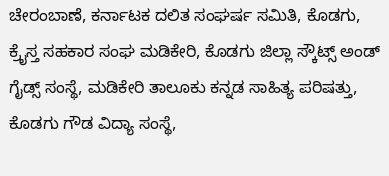ಚೇರಂಬಾಣೆ, ಕರ್ನಾಟಕ ದಲಿತ ಸಂಘರ್ಷ ಸಮಿತಿ, ಕೊಡಗು, ಕ್ರೈಸ್ತ ಸಹಕಾರ ಸಂಘ ಮಡಿಕೇರಿ, ಕೊಡಗು ಜಿಲ್ಲಾ ಸ್ಕೌಟ್ಸ್ ಅಂಡ್ ಗೈಡ್ಸ್ ಸಂಸ್ಥೆ, ಮಡಿಕೇರಿ ತಾಲೂಕು ಕನ್ನಡ ಸಾಹಿತ್ಯ ಪರಿಷತ್ತು, ಕೊಡಗು ಗೌಡ ವಿದ್ಯಾ ಸಂಸ್ಥೆ,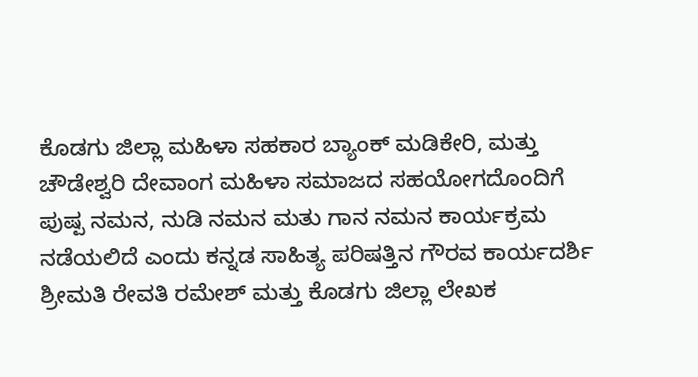ಕೊಡಗು ಜಿಲ್ಲಾ ಮಹಿಳಾ ಸಹಕಾರ ಬ್ಯಾಂಕ್ ಮಡಿಕೇರಿ, ಮತ್ತು ಚೌಡೇಶ್ವರಿ ದೇವಾಂಗ ಮಹಿಳಾ ಸಮಾಜದ ಸಹಯೋಗದೊಂದಿಗೆ ಪುಷ್ಪ ನಮನ, ನುಡಿ ನಮನ ಮತು ಗಾನ ನಮನ ಕಾರ್ಯಕ್ರಮ ನಡೆಯಲಿದೆ ಎಂದು ಕನ್ನಡ ಸಾಹಿತ್ಯ ಪರಿಷತ್ತಿನ ಗೌರವ ಕಾರ್ಯದರ್ಶಿ ಶ್ರೀಮತಿ ರೇವತಿ ರಮೇಶ್ ಮತ್ತು ಕೊಡಗು ಜಿಲ್ಲಾ ಲೇಖಕ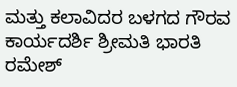ಮತ್ತು ಕಲಾವಿದರ ಬಳಗದ ಗೌರವ ಕಾರ್ಯದರ್ಶಿ ಶ್ರೀಮತಿ ಭಾರತಿ ರಮೇಶ್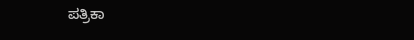ಪತ್ರಿಕಾ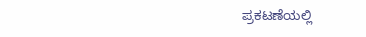ಪ್ರಕಟಣೆಯಲ್ಲಿ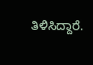ತಿಳಿಸಿದ್ದಾರೆ.